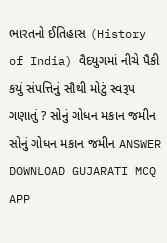ભારતનો ઈતિહાસ (History of India) વૈદયુગમાં નીચે પૈકી કયું સંપત્તિનું સૌથી મોટું સ્વરૂપ ગણાતું ? સોનું ગોધન મકાન જમીન સોનું ગોધન મકાન જમીન ANSWER DOWNLOAD GUJARATI MCQ APP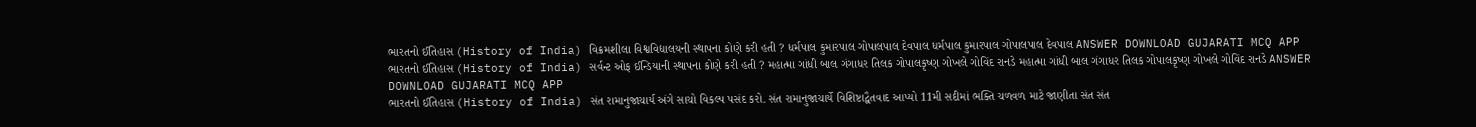ભારતનો ઈતિહાસ (History of India) વિક્રમશીલા વિશ્વવિદ્યાલયની સ્થાપના કોણે કરી હતી ? ધર્મપાલ કુમારપાલ ગોપાલપાલ દેવપાલ ધર્મપાલ કુમારપાલ ગોપાલપાલ દેવપાલ ANSWER DOWNLOAD GUJARATI MCQ APP
ભારતનો ઈતિહાસ (History of India) સર્વન્ટ ઓફ ઈન્ડિયાની સ્થાપના કોણે કરી હતી ? મહાત્મા ગાંધી બાલ ગંગાધર તિલક ગોપાલકૃષ્ણ ગોખલે ગોવિંદ રાનડે મહાત્મા ગાંધી બાલ ગંગાધર તિલક ગોપાલકૃષ્ણ ગોખલે ગોવિંદ રાનડે ANSWER DOWNLOAD GUJARATI MCQ APP
ભારતનો ઈતિહાસ (History of India) સંત રામાનુજાચાર્ય અંગે સાચો વિકલ્પ પસંદ કરો. સંત રામાનુજાચાર્યે વિશિષ્ટાદ્વૈતવાદ આપ્યો 11મી સદીમાં ભક્તિ ચળવળ માટે જાણીતા સંત સંત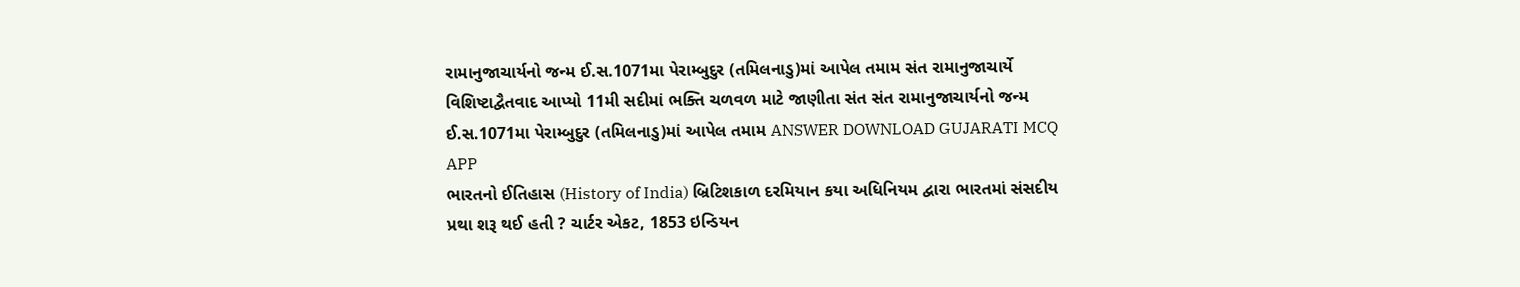રામાનુજાચાર્યનો જન્મ ઈ.સ.1071મા પેરામ્બુદુર (તમિલનાડુ)માં આપેલ તમામ સંત રામાનુજાચાર્યે વિશિષ્ટાદ્વૈતવાદ આપ્યો 11મી સદીમાં ભક્તિ ચળવળ માટે જાણીતા સંત સંત રામાનુજાચાર્યનો જન્મ ઈ.સ.1071મા પેરામ્બુદુર (તમિલનાડુ)માં આપેલ તમામ ANSWER DOWNLOAD GUJARATI MCQ APP
ભારતનો ઈતિહાસ (History of India) બ્રિટિશકાળ દરમિયાન કયા અધિનિયમ દ્વારા ભારતમાં સંસદીય પ્રથા શરૂ થઈ હતી ? ચાર્ટર એકટ, 1853 ઇન્ડિયન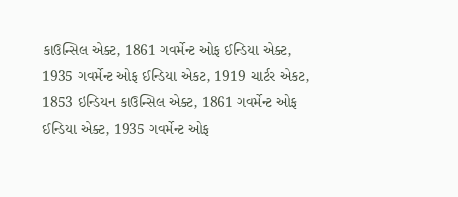કાઉન્સિલ એક્ટ, 1861 ગવર્મેન્ટ ઓફ ઈન્ડિયા એક્ટ, 1935 ગવર્મેન્ટ ઓફ ઈન્ડિયા એકટ, 1919 ચાર્ટર એકટ, 1853 ઇન્ડિયન કાઉન્સિલ એક્ટ, 1861 ગવર્મેન્ટ ઓફ ઈન્ડિયા એક્ટ, 1935 ગવર્મેન્ટ ઓફ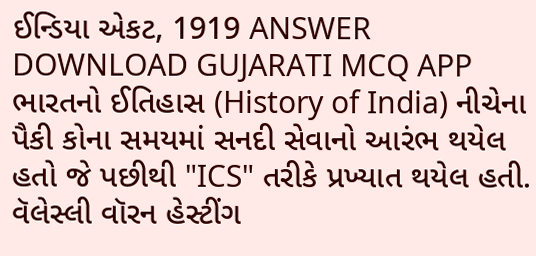ઈન્ડિયા એકટ, 1919 ANSWER DOWNLOAD GUJARATI MCQ APP
ભારતનો ઈતિહાસ (History of India) નીચેના પૈકી કોના સમયમાં સનદી સેવાનો આરંભ થયેલ હતો જે પછીથી "ICS" તરીકે પ્રખ્યાત થયેલ હતી. વૅલેસ્લી વૉરન હેસ્ટીંગ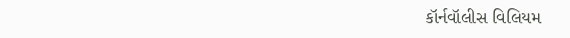કૉર્નવૉલીસ વિલિયમ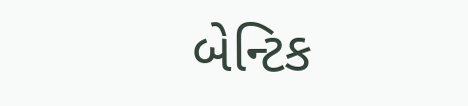બેન્ટિક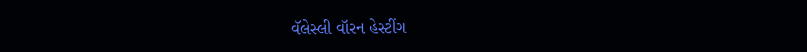વૅલેસ્લી વૉરન હેસ્ટીંગ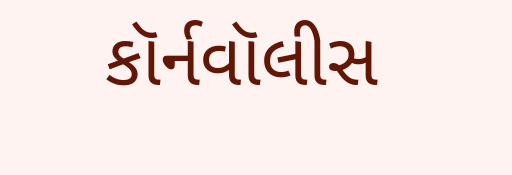કૉર્નવૉલીસ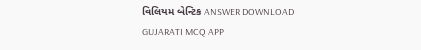વિલિયમ બેન્ટિક ANSWER DOWNLOAD GUJARATI MCQ APP